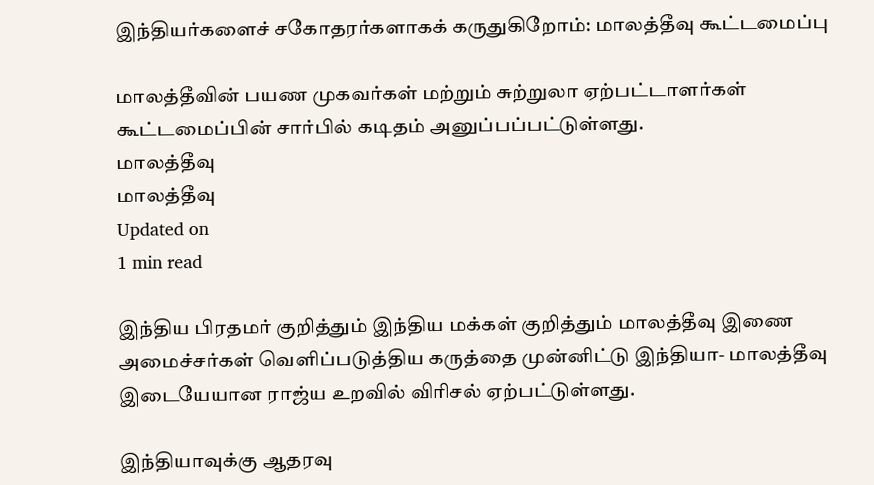இந்தியர்களைச் சகோதரர்களாகக் கருதுகிறோம்: மாலத்தீவு கூட்டமைப்பு

மாலத்தீவின் பயண முகவர்கள் மற்றும் சுற்றுலா ஏற்பட்டாளர்கள் கூட்டமைப்பின் சார்பில் கடிதம் அனுப்பப்பட்டுள்ளது.
மாலத்தீவு
மாலத்தீவு
Updated on
1 min read

இந்திய பிரதமர் குறித்தும் இந்திய மக்கள் குறித்தும் மாலத்தீவு இணை அமைச்சர்கள் வெளிப்படுத்திய கருத்தை முன்னிட்டு இந்தியா- மாலத்தீவு இடையேயான ராஜ்ய உறவில் விரிசல் ஏற்பட்டுள்ளது.

இந்தியாவுக்கு ஆதரவு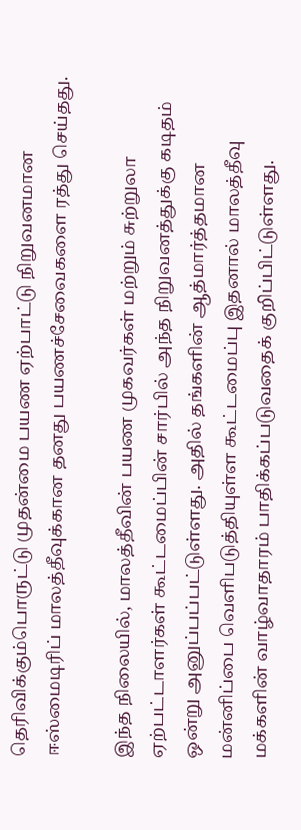தெரிவிக்கும்பொருட்டு முதன்மை பயண ஏற்பாட்டு நிறுவனமான ஈஸ்மைடிரிப் மாலத்தீவுக்கான தனது பயணச்சேவைகளை ரத்து செய்தது.

இந்த நிலையில், மாலத்தீவின் பயண முகவர்கள் மற்றும் சுற்றுலா ஏற்பட்டாளர்கள் கூட்டமைப்பின் சார்பில் அந்த நிறுவனத்துக்கு கடிதம் ஒன்று அனுப்பப்பட்டுள்ளது. அதில் தங்களின் ஆத்மார்த்தமான மன்னிப்பை வெளிபடுத்தியுள்ள கூட்டமைப்பு இதனால் மாலத்தீவு மக்களின் வாழ்வாதாரம் பாதிக்கப்படுவதைக் குறிப்பிட்டுள்ளது.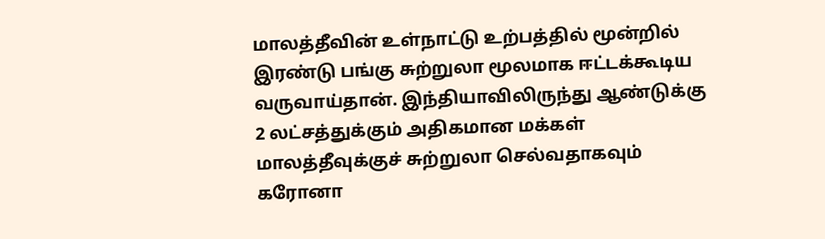மாலத்தீவின் உள்நாட்டு உற்பத்தில் மூன்றில் இரண்டு பங்கு சுற்றுலா மூலமாக ஈட்டக்கூடிய வருவாய்தான். இந்தியாவிலிருந்து ஆண்டுக்கு 2 லட்சத்துக்கும் அதிகமான மக்கள் மாலத்தீவுக்குச் சுற்றுலா செல்வதாகவும் கரோனா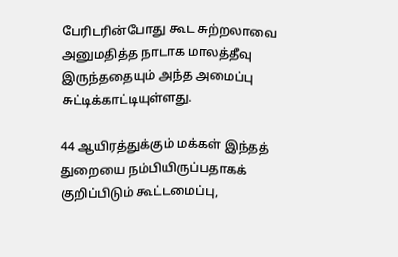பேரிடரின்போது கூட சுற்றலாவை அனுமதித்த நாடாக மாலத்தீவு இருந்ததையும் அந்த அமைப்பு சுட்டிக்காட்டியுள்ளது.

44 ஆயிரத்துக்கும் மக்கள் இந்தத் துறையை நம்பியிருப்பதாகக் குறிப்பிடும் கூட்டமைப்பு,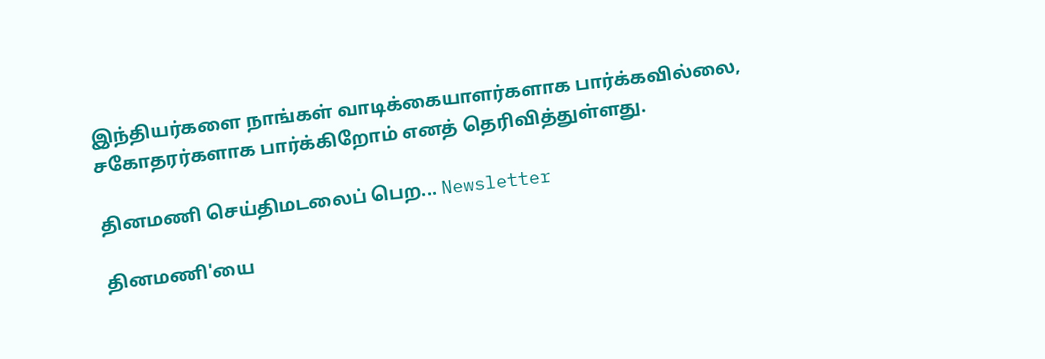இந்தியர்களை நாங்கள் வாடிக்கையாளர்களாக பார்க்கவில்லை, சகோதரர்களாக பார்க்கிறோம் எனத் தெரிவித்துள்ளது.

தினமணி செய்திமடலைப் பெற... Newsletter

தினமணி'யை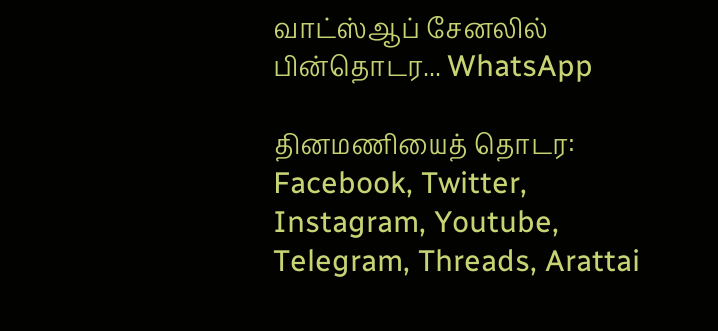வாட்ஸ்ஆப் சேனலில் பின்தொடர... WhatsApp

தினமணியைத் தொடர: Facebook, Twitter, Instagram, Youtube, Telegram, Threads, Arattai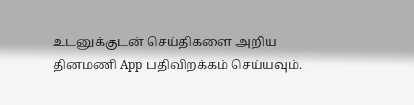உடனுக்குடன் செய்திகளை அறிய தினமணி App பதிவிறக்கம் செய்யவும்.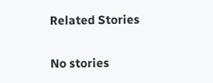Related Stories

No stories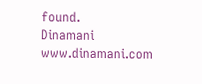found.
Dinamani
www.dinamani.com